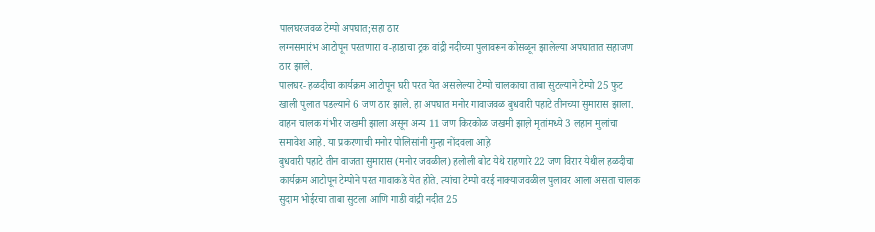पालघरजवळ टेम्पो अपघात;सहा ठार
लग्नसमारंभ आटोपून परतणारा व-हाडाचा ट्रक वांद्री नदीच्या पुलावरून कोसळून झालेल्या अपघातात सहाजण ठार झाले.
पालघर- हळदीचा कार्यक्रम आटोपून घरी परत येत असलेल्या टेम्पो चालकाचा ताबा सुटल्याने टेम्पो 25 फुट खाली पुलात पडल्याने 6 जण ठार झाले. हा अपघात मनोर गावाजवळ बुधवारी पहाटे तीनच्या सुमारास झाला. वाहन चालक गंभीर जखमी झाला असून अन्य 11 जण किरकोळ जखमी झाल़े मृतांमध्ये 3 लहान मुलांचा समावेश आहे. या प्रकरणाची मनोर पोलिसांनी गुन्हा नोंदवला आह़े
बुधवारी पहाटे तीन वाजता सुमारास (मनोर जवळील) हलोली बोट येथे राहणारे 22 जण विरार येथील हळदीचा कार्यक्रम आटोपून टेम्पोने परत गावाकडे येत होते. त्यांचा टेम्पो वरई नाक्याजवळील पुलावर आला असता चालक सुदाम भोईरचा ताबा सुटला आणि गाडी वांद्री नदीत 25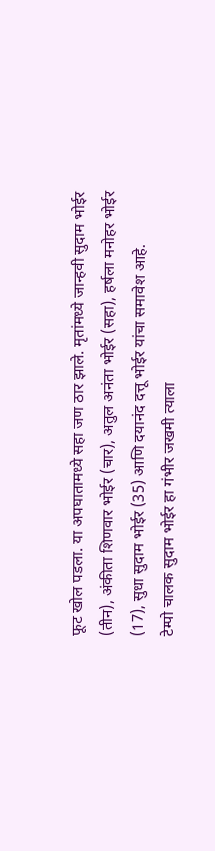फूट खोल पडला. या अपघातामध्ये सहा जण ठार झाले. मृतांमध्ये जान्हवी सुदाम भोईर (तीन), अंकीता शिणवार भोईर (चार), अतुल अनंता भोईर (सहा), हर्षला मनोहर भोईर (17), सुधा सुदाम भोईर (35) आणि दयानंद दत्तू भोईर यांचा समावेश आहे.
टेम्पो चालक सुदाम भोईर हा गंभीर जखमी त्याला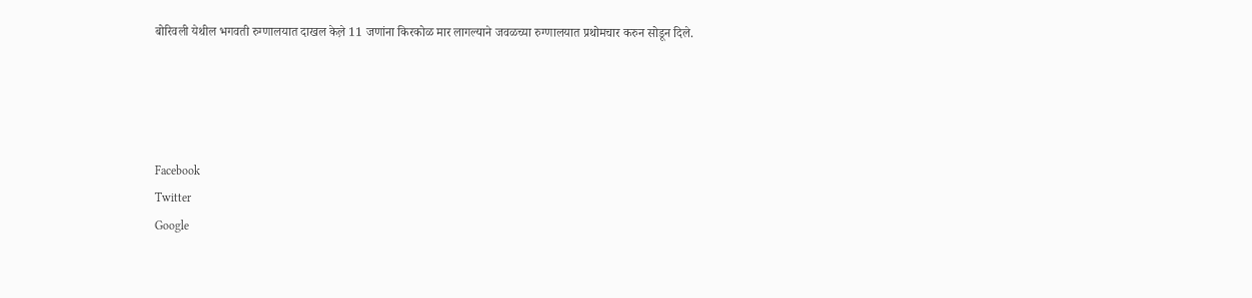बोरिवली येथील भगवती रुग्णालयात दाखल केल़े 11 जणांना किरकोळ मार लागल्याने जवळच्या रुग्णालयात प्रथोमचार करुन सोडून दिले.




Facebook
Twitter
Google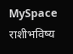MySpace
राशीभविष्य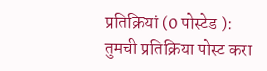प्रतिक्रियां (0 पोस्टेड ):
तुमची प्रतिक्रिया पोस्ट करा